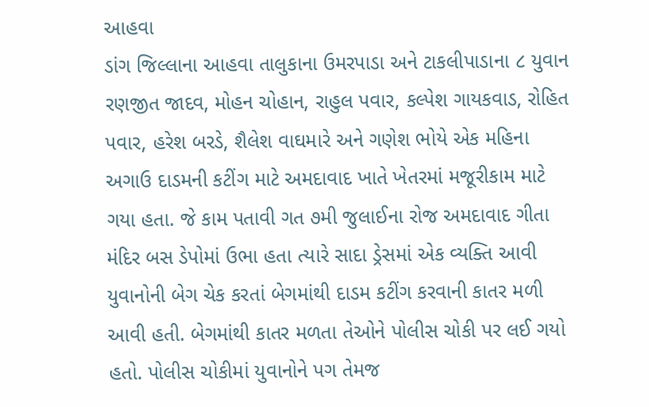આહવા
ડાંગ જિલ્લાના આહવા તાલુકાના ઉમરપાડા અને ટાકલીપાડાના ૮ યુવાન રણજીત જાદવ, મોહન ચોહાન, રાહુલ પવાર, કલ્પેશ ગાયકવાડ, રોહિત પવાર, હરેશ બરડે, શૈલેશ વાઘમારે અને ગણેશ ભોયે એક મહિના અગાઉ દાડમની કટીંગ માટે અમદાવાદ ખાતે ખેતરમાં મજૂરીકામ માટે ગયા હતા. જે કામ પતાવી ગત ૭મી જુલાઈના રોજ અમદાવાદ ગીતા મંદિર બસ ડેપોમાં ઉભા હતા ત્યારે સાદા ડ્રેસમાં એક વ્યક્તિ આવી યુવાનોની બેગ ચેક કરતાં બેગમાંથી દાડમ કટીંગ કરવાની કાતર મળી આવી હતી. બેગમાંથી કાતર મળતા તેઓને પોલીસ ચોકી પર લઈ ગયો હતો. પોલીસ ચોકીમાં યુવાનોને પગ તેમજ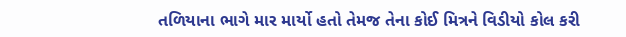તળિયાના ભાગે માર માર્યો હતો તેમજ તેના કોઈ મિત્રને વિડીયો કોલ કરી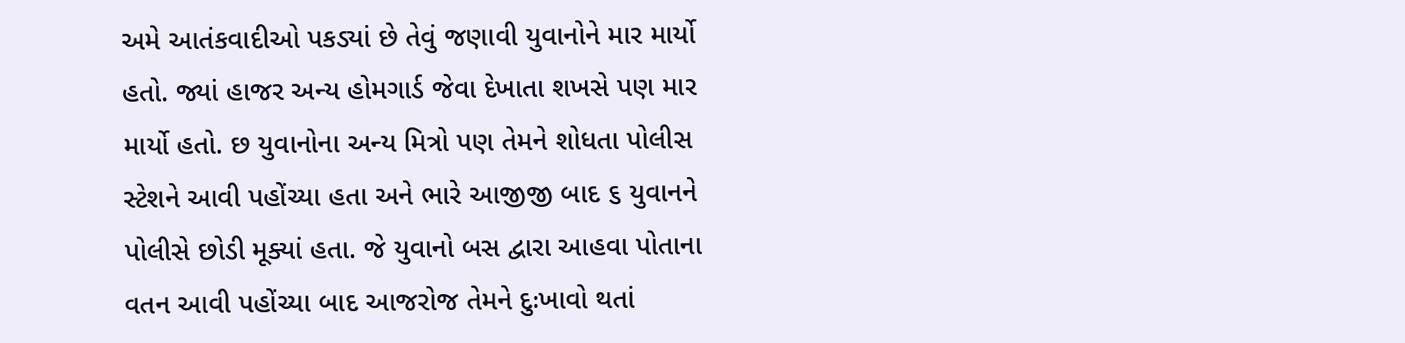અમે આતંકવાદીઓ પકડ્યાં છે તેવું જણાવી યુવાનોને માર માર્યો હતો. જ્યાં હાજર અન્ય હોમગાર્ડ જેવા દેખાતા શખસે પણ માર માર્યો હતો. છ યુવાનોના અન્ય મિત્રો પણ તેમને શોધતા પોલીસ સ્ટેશને આવી પહોંચ્યા હતા અને ભારે આજીજી બાદ ૬ યુવાનને પોલીસે છોડી મૂક્યાં હતા. જે યુવાનો બસ દ્વારા આહવા પોતાના વતન આવી પહોંચ્યા બાદ આજરોજ તેમને દુઃખાવો થતાં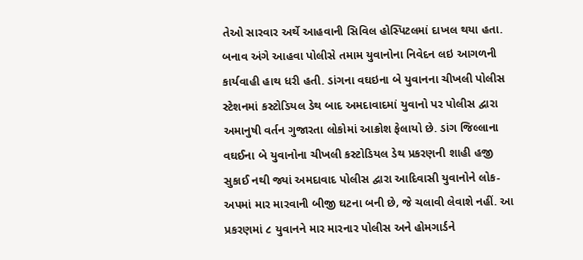તેઓ સારવાર અર્થે આહવાની સિવિલ હોસ્પિટલમાં દાખલ થયા હતા. બનાવ અંગે આહવા પોલીસે તમામ યુવાનોના નિવેદન લઇ આગળની કાર્યવાહી હાથ ધરી હતી. ડાંગના વઘઇના બે યુવાનના ચીખલી પોલીસ સ્ટેશનમાં કસ્ટોડિયલ ડેથ બાદ અમદાવાદમાં યુવાનો પર પોલીસ દ્વારા અમાનુષી વર્તન ગુજારતા લોકોમાં આક્રોશ ફેલાયો છે. ડાંગ જિલ્લાના વઘઈના બે યુવાનોના ચીખલી કસ્ટોડિયલ ડેથ પ્રકરણની શાહી હજી સુકાઈ નથી જ્યાં અમદાવાદ પોલીસ દ્વારા આદિવાસી યુવાનોને લોક-અપમાં માર મારવાની બીજી ઘટના બની છે, જે ચલાવી લેવાશે નહીં. આ પ્રકરણમાં ૮ યુવાનને માર મારનાર પોલીસ અને હોમગાર્ડને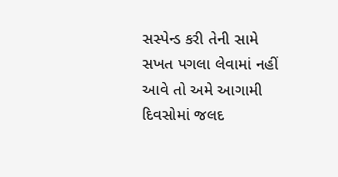સસ્પેન્ડ કરી તેની સામે સખત પગલા લેવામાં નહીં આવે તો અમે આગામી દિવસોમાં જલદ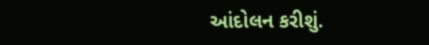આંદોલન કરીશું.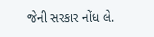જેની સરકાર નોંધ લે.